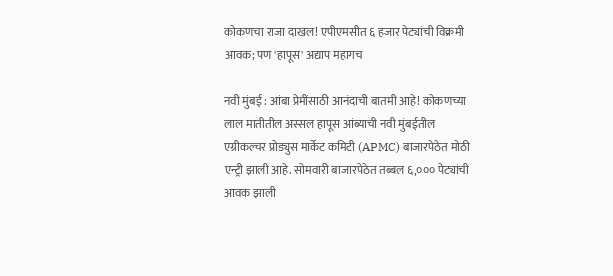कोकणचा राजा दाखल! एपीएमसीत ६ हजार पेट्यांची विक्रमी आवक; पण 'हापूस' अद्याप महागच

नवी मुंबई : आंबा प्रेमींसाठी आनंदाची बातमी आहे! कोकणच्या लाल मातीतील अस्सल हापूस आंब्याची नवी मुंबईतील एग्रीकल्चर प्रोड्युस मार्केट कमिटी (APMC) बाजारपेठेत मोठी एन्ट्री झाली आहे. सोमवारी बाजारपेठेत तब्बल ६,००० पेट्यांची आवक झाली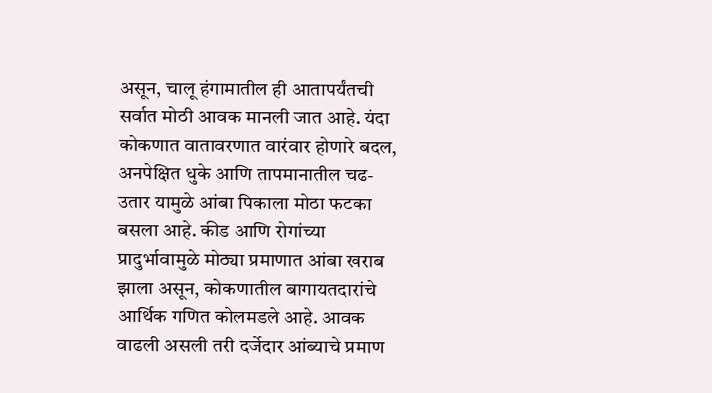असून, चालू हंगामातील ही आतापर्यंतची सर्वात मोठी आवक मानली जात आहे. यंदा कोकणात वातावरणात वारंवार होणारे बदल, अनपेक्षित धुके आणि तापमानातील चढ-उतार यामुळे आंबा पिकाला मोठा फटका बसला आहे. कीड आणि रोगांच्या प्रादुर्भावामुळे मोठ्या प्रमाणात आंबा खराब झाला असून, कोकणातील बागायतदारांचे आर्थिक गणित कोलमडले आहे. आवक वाढली असली तरी दर्जेदार आंब्याचे प्रमाण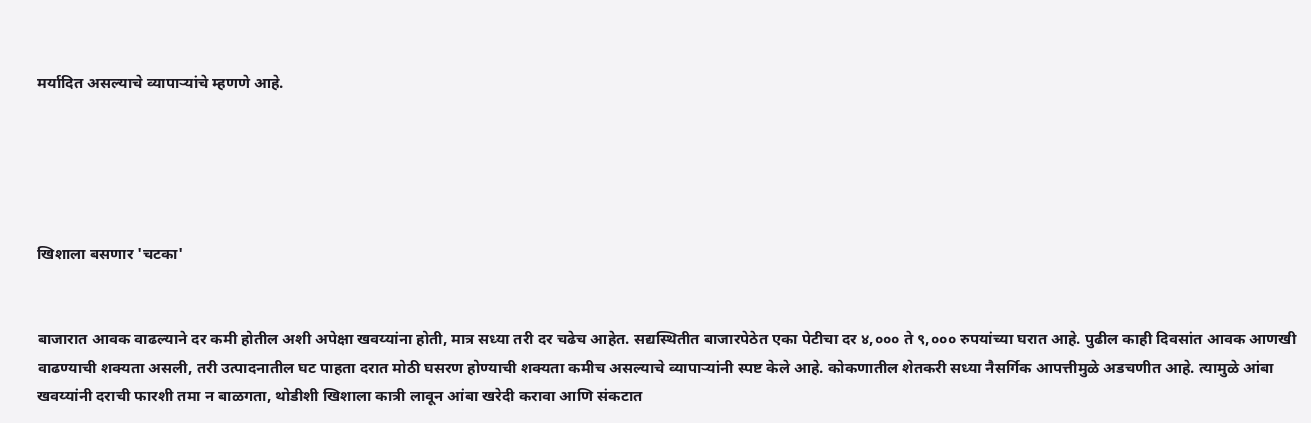मर्यादित असल्याचे व्यापाऱ्यांचे म्हणणे आहे.





खिशाला बसणार 'चटका'


बाजारात आवक वाढल्याने दर कमी होतील अशी अपेक्षा खवय्यांना होती, मात्र सध्या तरी दर चढेच आहेत. सद्यस्थितीत बाजारपेठेत एका पेटीचा दर ४,००० ते ९,००० रुपयांच्या घरात आहे. पुढील काही दिवसांत आवक आणखी वाढण्याची शक्यता असली, तरी उत्पादनातील घट पाहता दरात मोठी घसरण होण्याची शक्यता कमीच असल्याचे व्यापाऱ्यांनी स्पष्ट केले आहे. कोकणातील शेतकरी सध्या नैसर्गिक आपत्तीमुळे अडचणीत आहे. त्यामुळे आंबा खवय्यांनी दराची फारशी तमा न बाळगता, थोडीशी खिशाला कात्री लावून आंबा खरेदी करावा आणि संकटात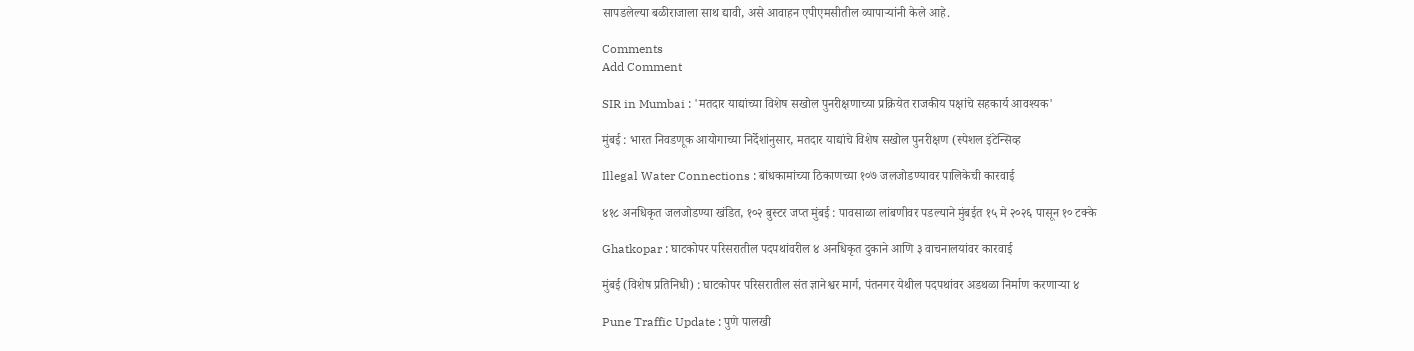सापडलेल्या बळीराजाला साथ द्यावी, असे आवाहन एपीएमसीतील व्यापाऱ्यांनी केले आहे.

Comments
Add Comment

SIR in Mumbai : 'मतदार याद्यांच्या विशेष सखोल पुनरीक्षणाच्या प्रक्रियेत राजकीय पक्षांचे सहकार्य आवश्यक'

मुंबई : भारत निवडणूक आयोगाच्या निर्देशांनुसार, मतदार याद्यांचे विशेष सखोल पुनरीक्षण (स्पेशल इंटेन्सिव्ह

Illegal Water Connections : बांधकामांच्या ठिकाणच्या १०७ जलजोडण्यावर पालिकेची कारवाई

४१८ अनधिकृत जलजोडण्या खंडित, १०२ बुस्टर जप्त मुंबई : पावसाळा लांबणीवर पडल्याने मुंबईत १५ मे २०२६ पासून १० टक्के

Ghatkopar : घाटकोपर परिसरातील पदपथांवरील ४ अनधिकृत दुकाने आणि ३ वाचनालयांवर कारवाई

मुंबई (विशेष प्रतिनिधी) : घाटकोपर परिसरातील संत ज्ञानेश्वर मार्ग, पंतनगर येथील पदपथांवर अडथळा निर्माण करणाऱ्या ४

Pune Traffic Update : पुणे पालखी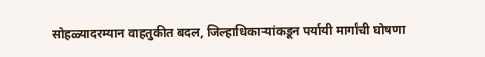सोहळ्यादरम्यान वाहतुकीत बदल, जिल्हाधिकाऱ्यांकडून पर्यायी मार्गांची घोषणा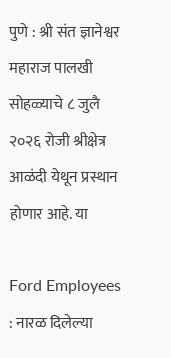पुणे : श्री संत ज्ञानेश्वर महाराज पालखी सोहळ्याचे ८ जुलै २०२६ रोजी श्रीक्षेत्र आळंदी येथून प्रस्थान होणार आहे. या

Ford Employees : नारळ दिलेल्या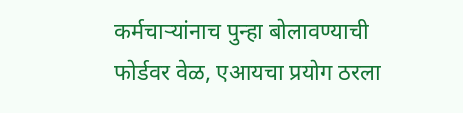कर्मचाऱ्यांनाच पुन्हा बोलावण्याची फोर्डवर वेळ, एआयचा प्रयोग ठरला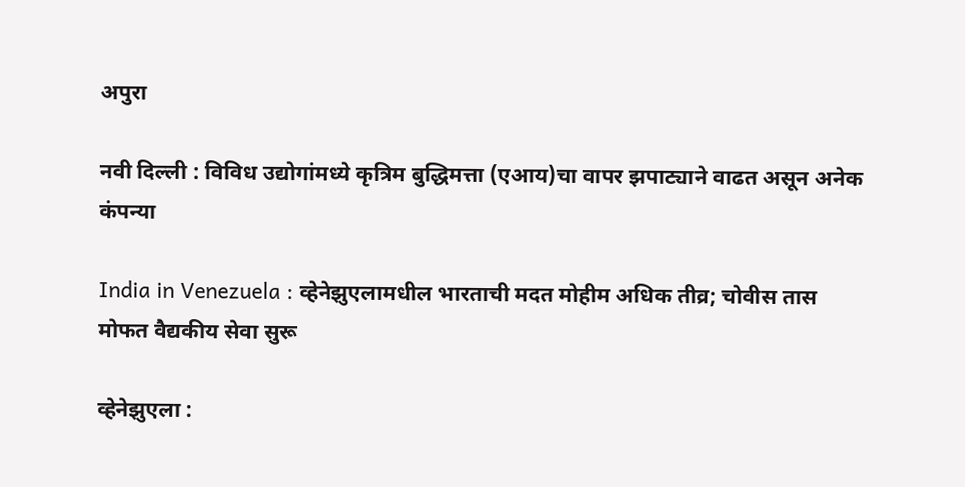अपुरा

नवी दिल्ली : विविध उद्योगांमध्ये कृत्रिम बुद्धिमत्ता (एआय)चा वापर झपाट्याने वाढत असून अनेक कंपन्या

India in Venezuela : व्हेनेझुएलामधील भारताची मदत मोहीम अधिक तीव्र; चोवीस तास मोफत वैद्यकीय सेवा सुरू

व्हेनेझुएला :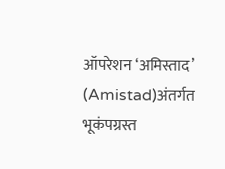ऑपरेशन ‘अमिस्ताद’ (Amistad)अंतर्गत भूकंपग्रस्त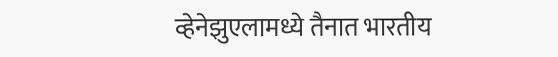व्हेनेझुएलामध्ये तैनात भारतीय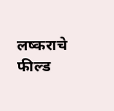लष्कराचे फील्ड